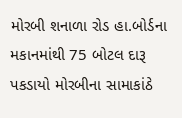મોરબી શનાળા રોડ હા.બોર્ડના મકાનમાંથી 75 બોટલ દારૂ પકડાયો મોરબીના સામાકાંઠે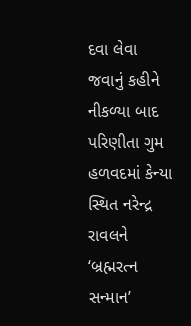દવા લેવા જવાનું કહીને નીકળ્યા બાદ પરિણીતા ગુમ હળવદમાં કેન્યા સ્થિત નરેન્દ્ર રાવલને ‘બ્રહ્મરત્ન સન્માન’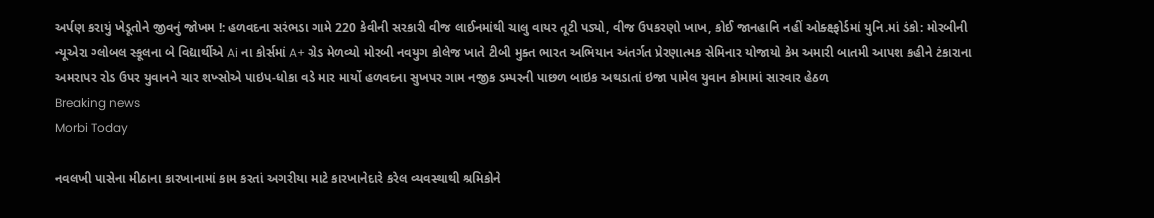અર્પણ કરાયું ખેડૂતોને જીવનું જોખમ !: હળવદના સરંભડા ગામે 220 કેવીની સરકારી વીજ લાઈનમાંથી ચાલુ વાયર તૂટી પડ્યો, વીજ ઉપકરણો ખાખ, કોઈ જાનહાનિ નહીં ઓક્ક્ષ્ફોર્ડમાં યુનિ.માં ડંકો: મોરબીની ન્યૂએરા ગ્લોબલ સ્કૂલના બે વિદ્યાર્થીએ Ai ના કોર્સમાં A+ ગ્રેડ મેળવ્યો મોરબી નવયુગ કોલેજ ખાતે ટીબી મુક્ત ભારત અભિયાન અંતર્ગત પ્રેરણાત્મક સેમિનાર યોજાયો કેમ અમારી બાતમી આપશ કહીને ટંકારાના અમરાપર રોડ ઉપર યુવાનને ચાર શખ્સોએ પાઇપ-ધોકા વડે માર માર્યો હળવદના સુખપર ગામ નજીક ડમ્પરની પાછળ બાઇક અથડાતાં ઇજા પામેલ યુવાન કોમામાં સારવાર હેઠળ
Breaking news
Morbi Today

નવલખી પાસેના મીઠાના કારખાનામાં કામ કરતાં અગરીયા માટે કારખાનેદારે કરેલ વ્યવસ્થાથી શ્રમિકોને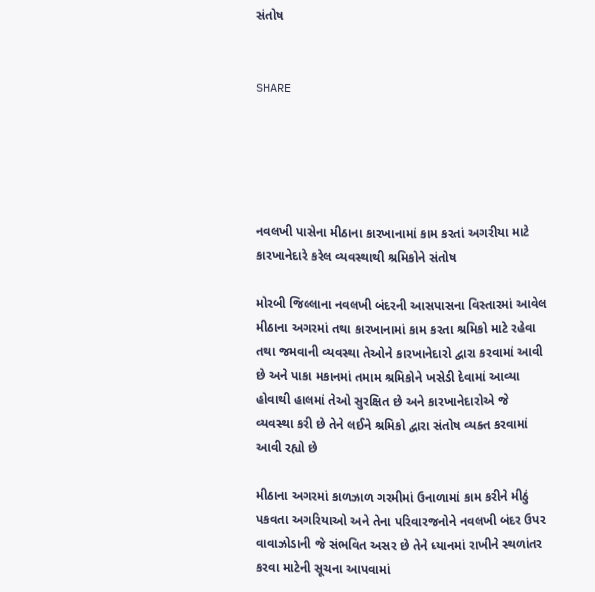સંતોષ


SHARE





નવલખી પાસેના મીઠાના કારખાનામાં કામ કરતાં અગરીયા માટે કારખાનેદારે કરેલ વ્યવસ્થાથી શ્રમિકોને સંતોષ

મોરબી જિલ્લાના નવલખી બંદરની આસપાસના વિસ્તારમાં આવેલ મીઠાના અગરમાં તથા કારખાનામાં કામ કરતા શ્રમિકો માટે રહેવા તથા જમવાની વ્યવસ્થા તેઓને કારખાનેદારો દ્વારા કરવામાં આવી છે અને પાકા મકાનમાં તમામ શ્રમિકોને ખસેડી દેવામાં આવ્યા હોવાથી હાલમાં તેઓ સુરક્ષિત છે અને કારખાનેદારોએ જે વ્યવસ્થા કરી છે તેને લઈને શ્રમિકો દ્વારા સંતોષ વ્યક્ત કરવામાં આવી રહ્યો છે

મીઠાના અગરમાં કાળઝાળ ગરમીમાં ઉનાળામાં કામ કરીને મીઠું પકવતા અગરિયાઓ અને તેના પરિવારજનોને નવલખી બંદર ઉપર વાવાઝોડાની જે સંભવિત અસર છે તેને ધ્યાનમાં રાખીને સ્થળાંતર કરવા માટેની સૂચના આપવામાં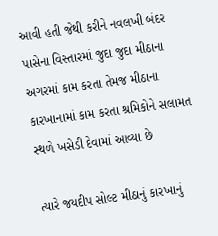આવી હતી જેથી કરીને નવલખી બંદર પાસેના વિસ્તારમાં જુદા જુદા મીઠાના અગરમાં કામ કરતા તેમજ મીઠાના કારખાનામાં કામ કરતા શ્રમિકોને સલામત સ્થળે ખસેડી દેવામાં આવ્યા છે

ત્યારે જયદીપ સોલ્ટ મીઠાનું કારખાનું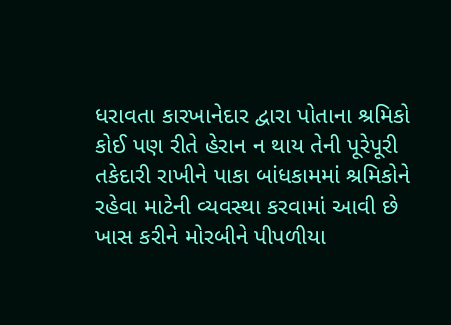ધરાવતા કારખાનેદાર દ્વારા પોતાના શ્રમિકો કોઈ પણ રીતે હેરાન ન થાય તેની પૂરેપૂરી તકેદારી રાખીને પાકા બાંધકામમાં શ્રમિકોને રહેવા માટેની વ્યવસ્થા કરવામાં આવી છે ખાસ કરીને મોરબીને પીપળીયા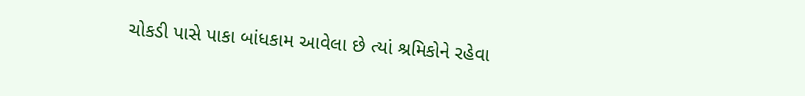ચોકડી પાસે પાકા બાંધકામ આવેલા છે ત્યાં શ્રમિકોને રહેવા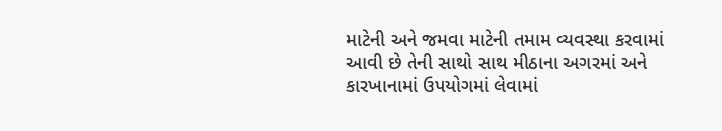માટેની અને જમવા માટેની તમામ વ્યવસ્થા કરવામાં આવી છે તેની સાથો સાથ મીઠાના અગરમાં અને કારખાનામાં ઉપયોગમાં લેવામાં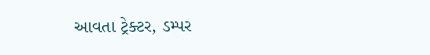આવતા ટ્રેક્ટર, ડમ્પર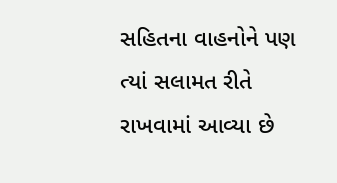સહિતના વાહનોને પણ ત્યાં સલામત રીતે રાખવામાં આવ્યા છે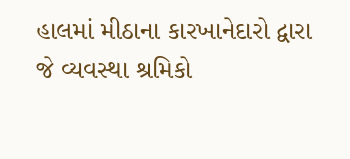હાલમાં મીઠાના કારખાનેદારો દ્વારા જે વ્યવસ્થા શ્રમિકો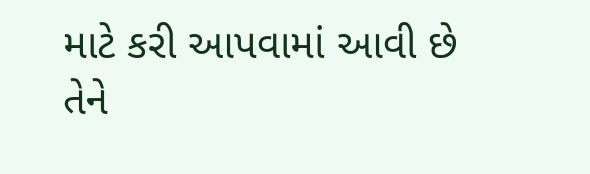માટે કરી આપવામાં આવી છે તેને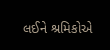લઈને શ્રમિકોએ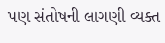પણ સંતોષની લાગણી વ્યક્ત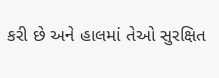કરી છે અને હાલમાં તેઓ સુરક્ષિત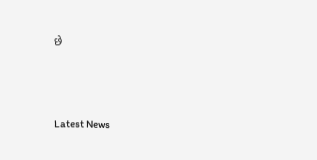છે




Latest News